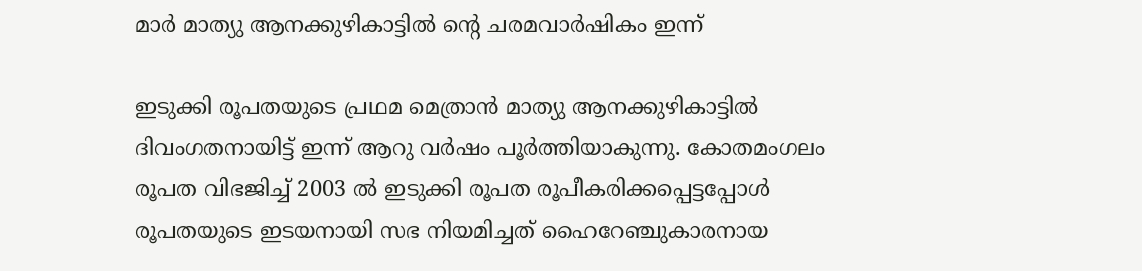മാർ മാത്യു ആനക്കുഴികാട്ടിൽ ന്റെ ചരമവാർഷികം ഇന്ന്

ഇടുക്കി രൂപതയുടെ പ്രഥമ മെത്രാൻ മാത്യു ആനക്കുഴികാട്ടിൽ ദിവംഗതനായിട്ട് ഇന്ന് ആറു വർഷം പൂർത്തിയാകുന്നു. കോതമംഗലം രൂപത വിഭജിച്ച് 2003 ൽ ഇടുക്കി രൂപത രൂപീകരിക്കപ്പെട്ടപ്പോൾ രൂപതയുടെ ഇടയനായി സഭ നിയമിച്ചത് ഹൈറേഞ്ചുകാരനായ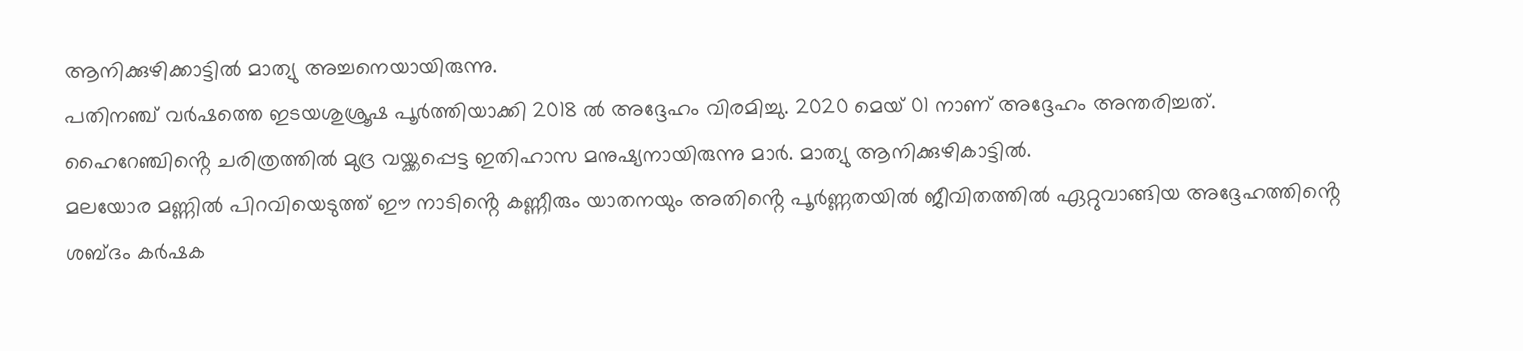ആനിക്കുഴിക്കാട്ടിൽ മാത്യു അച്ചനെയായിരുന്നു.
പതിനഞ്ച് വർഷത്തെ ഇടയശുശ്രൂഷ പൂർത്തിയാക്കി 2018 ൽ അദ്ദേഹം വിരമിച്ചു. 2020 മെയ് 01 നാണ് അദ്ദേഹം അന്തരിച്ചത്.
ഹൈറേഞ്ചിൻ്റെ ചരിത്രത്തിൽ മുദ്ര വയ്ക്കപ്പെട്ട ഇതിഹാസ മനുഷ്യനായിരുന്നു മാർ. മാത്യു ആനിക്കുഴികാട്ടിൽ.
മലയോര മണ്ണിൽ പിറവിയെടുത്ത് ഈ നാടിൻ്റെ കണ്ണീരും യാതനയും അതിൻ്റെ പൂർണ്ണതയിൽ ജീവിതത്തിൽ ഏറ്റുവാങ്ങിയ അദ്ദേഹത്തിൻ്റെ ശബ്ദം കർഷക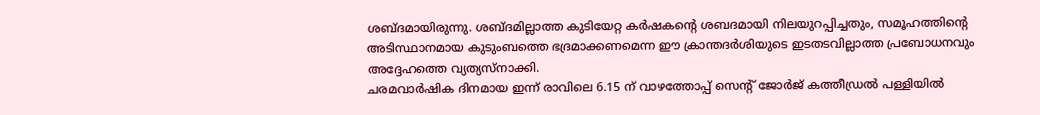ശബ്ദമായിരുന്നു. ശബ്ദമില്ലാത്ത കുടിയേറ്റ കർഷകൻ്റെ ശബദമായി നിലയുറപ്പിച്ചതും, സമൂഹത്തിൻ്റെ അടിസ്ഥാനമായ കുടുംബത്തെ ഭദ്രമാക്കണമെന്ന ഈ ക്രാന്തദർശിയുടെ ഇടതടവില്ലാത്ത പ്രബോധനവും അദ്ദേഹത്തെ വ്യത്യസ്നാക്കി.
ചരമവാർഷിക ദിനമായ ഇന്ന് രാവിലെ 6.15 ന് വാഴത്തോപ്പ് സെന്റ് ജോർജ് കത്തീഡ്രൽ പള്ളിയിൽ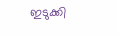ഇടുക്കി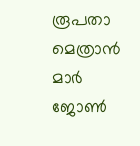രൂപതാ മെത്രാൻ മാർ ജോൺ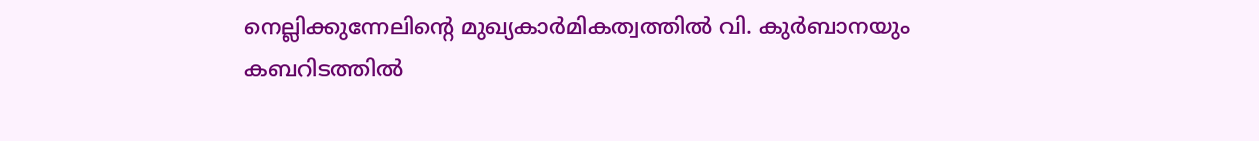നെല്ലിക്കുന്നേലിന്റെ മുഖ്യകാർമികത്വത്തിൽ വി. കുർബാനയും കബറിടത്തിൽ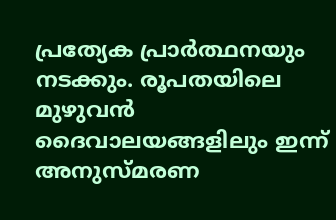പ്രത്യേക പ്രാർത്ഥനയും നടക്കും. രൂപതയിലെ മുഴുവൻ ദൈവാലയങ്ങളിലും ഇന്ന് അനുസ്മരണ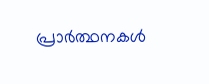പ്രാർത്ഥനകൾ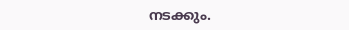നടക്കും.